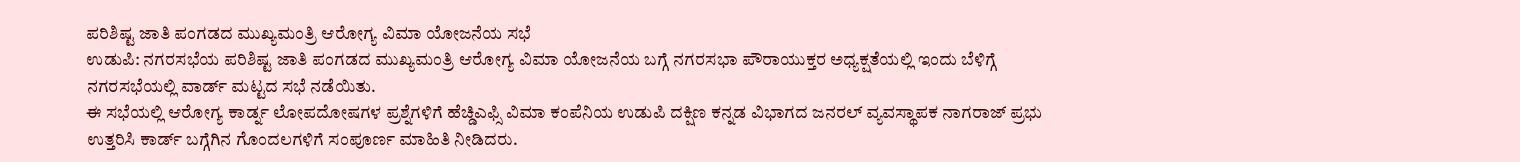ಪರಿಶಿಷ್ಟ ಜಾತಿ ಪಂಗಡದ ಮುಖ್ಯಮಂತ್ರಿ ಆರೋಗ್ಯ ವಿಮಾ ಯೋಜನೆಯ ಸಭೆ
ಉಡುಪಿ: ನಗರಸಭೆಯ ಪರಿಶಿಷ್ಟ ಜಾತಿ ಪಂಗಡದ ಮುಖ್ಯಮಂತ್ರಿ ಆರೋಗ್ಯ ವಿಮಾ ಯೋಜನೆಯ ಬಗ್ಗೆ ನಗರಸಭಾ ಪೌರಾಯುಕ್ತರ ಅಧ್ಯಕ್ಷತೆಯಲ್ಲಿ ಇಂದು ಬೆಳಿಗ್ಗೆ ನಗರಸಭೆಯಲ್ಲಿ ವಾರ್ಡ್ ಮಟ್ಟದ ಸಭೆ ನಡೆಯಿತು.
ಈ ಸಭೆಯಲ್ಲಿ ಆರೋಗ್ಯ ಕಾರ್ಡ್ನ ಲೋಪದೋಷಗಳ ಪ್ರಶ್ನೆಗಳಿಗೆ ಹೆಚ್ಡಿಎಫ್ಸಿ ವಿಮಾ ಕಂಪೆನಿಯ ಉಡುಪಿ ದಕ್ಷಿಣ ಕನ್ನಡ ವಿಭಾಗದ ಜನರಲ್ ವ್ಯವಸ್ಥಾಪಕ ನಾಗರಾಜ್ ಪ್ರಭು ಉತ್ತರಿಸಿ ಕಾರ್ಡ್ ಬಗ್ಗೆಗಿನ ಗೊಂದಲಗಳಿಗೆ ಸಂಪೂರ್ಣ ಮಾಹಿತಿ ನೀಡಿದರು.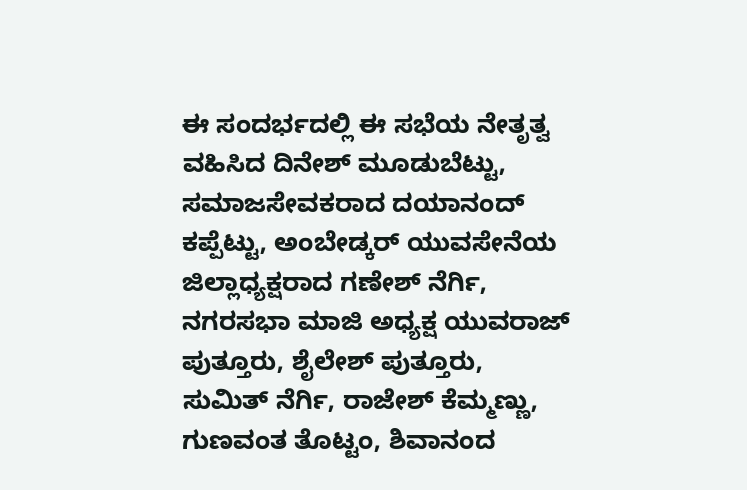ಈ ಸಂದರ್ಭದಲ್ಲಿ ಈ ಸಭೆಯ ನೇತೃತ್ವ ವಹಿಸಿದ ದಿನೇಶ್ ಮೂಡುಬೆಟ್ಟು, ಸಮಾಜಸೇವಕರಾದ ದಯಾನಂದ್ ಕಪ್ಪೆಟ್ಟು, ಅಂಬೇಡ್ಕರ್ ಯುವಸೇನೆಯ ಜಿಲ್ಲಾಧ್ಯಕ್ಷರಾದ ಗಣೇಶ್ ನೆರ್ಗಿ, ನಗರಸಭಾ ಮಾಜಿ ಅಧ್ಯಕ್ಷ ಯುವರಾಜ್ ಪುತ್ತೂರು, ಶೈಲೇಶ್ ಪುತ್ತೂರು, ಸುಮಿತ್ ನೆರ್ಗಿ, ರಾಜೇಶ್ ಕೆಮ್ಮಣ್ಣು, ಗುಣವಂತ ತೊಟ್ಟಂ, ಶಿವಾನಂದ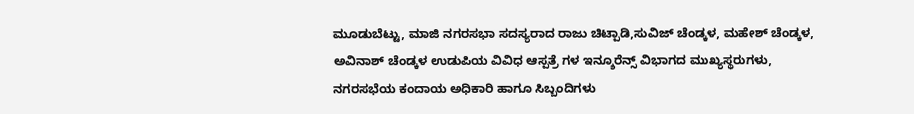ಮೂಡುಬೆಟ್ಟು, ಮಾಜಿ ನಗರಸಭಾ ಸದಸ್ಯರಾದ ರಾಜು ಚಿಟ್ಪಾಡಿ,ಸುವಿಜ್ ಚೆಂಡ್ಕಳ, ಮಹೇಶ್ ಚೆಂಡ್ಕಳ, ಅವಿನಾಶ್ ಚೆಂಡ್ಕಳ ಉಡುಪಿಯ ವಿವಿಧ ಆಸ್ಪತ್ರೆ ಗಳ ಇನ್ಶೂರೆನ್ಸ್ ವಿಭಾಗದ ಮುಖ್ಯಸ್ಥರುಗಳು, ನಗರಸಭೆಯ ಕಂದಾಯ ಅಧಿಕಾರಿ ಹಾಗೂ ಸಿಬ್ಬಂದಿಗಳು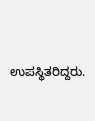ಉಪಸ್ಥಿತರಿದ್ದರು.